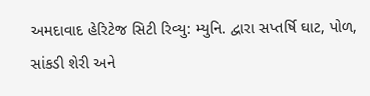અમદાવાદ હેરિટેજ સિટી રિવ્યુ: મ્યુનિ. દ્વારા સપ્તર્ષિ ઘાટ, પોળ, સાંકડી શેરી અને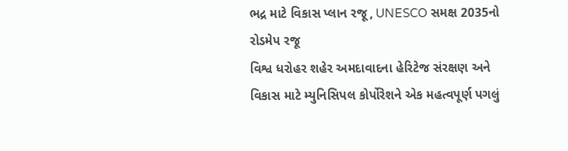ભદ્ર માટે વિકાસ પ્લાન રજૂ, UNESCO સમક્ષ 2035નો રોડમેપ રજૂ
વિશ્વ ધરોહર શહેર અમદાવાદના હેરિટેજ સંરક્ષણ અને વિકાસ માટે મ્યુનિસિપલ કોર્પોરેશને એક મહત્વપૂર્ણ પગલું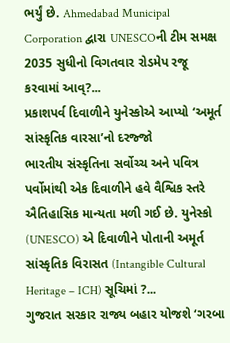ભર્યું છે. Ahmedabad Municipal Corporation દ્વારા UNESCOની ટીમ સમક્ષ 2035 સુધીનો વિગતવાર રોડમેપ રજૂ કરવામાં આવ્?...
પ્રકાશપર્વ દિવાળીને યુનેસ્કોએ આપ્યો ‘અમૂર્ત સાંસ્કૃતિક વારસા’નો દરજ્જો
ભારતીય સંસ્કૃતિના સર્વોચ્ચ અને પવિત્ર પર્વોમાંથી એક દિવાળીને હવે વૈશ્વિક સ્તરે ઐતિહાસિક માન્યતા મળી ગઈ છે. યુનેસ્કો (UNESCO) એ દિવાળીને પોતાની અમૂર્ત સાંસ્કૃતિક વિરાસત (Intangible Cultural Heritage – ICH) સૂચિમાં ?...
ગુજરાત સરકાર રાજ્ય બહાર યોજશે ‘ગરબા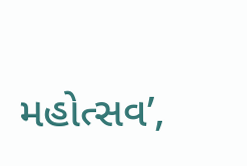મહોત્સવ’,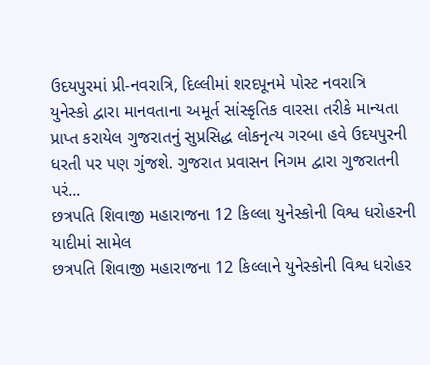ઉદયપુરમાં પ્રી-નવરાત્રિ, દિલ્લીમાં શરદપૂનમે પોસ્ટ નવરાત્રિ
યુનેસ્કો દ્વારા માનવતાના અમૂર્ત સાંસ્કૃતિક વારસા તરીકે માન્યતા પ્રાપ્ત કરાયેલ ગુજરાતનું સુપ્રસિદ્ધ લોકનૃત્ય ગરબા હવે ઉદયપુરની ધરતી પર પણ ગુંજશે. ગુજરાત પ્રવાસન નિગમ દ્વારા ગુજરાતની પરં...
છત્રપતિ શિવાજી મહારાજના 12 કિલ્લા યુનેસ્કોની વિશ્વ ધરોહરની યાદીમાં સામેલ
છત્રપતિ શિવાજી મહારાજના 12 કિલ્લાને યુનેસ્કોની વિશ્વ ધરોહર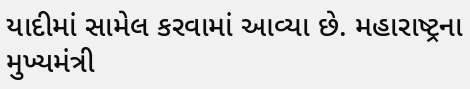યાદીમાં સામેલ કરવામાં આવ્યા છે. મહારાષ્ટ્રના મુખ્યમંત્રી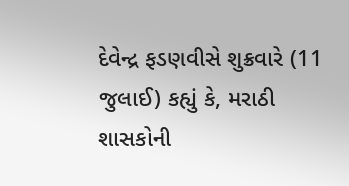દેવેન્દ્ર ફડણવીસે શુક્રવારે (11 જુલાઈ) કહ્યું કે, મરાઠી શાસકોની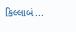કિલ્લાબં...